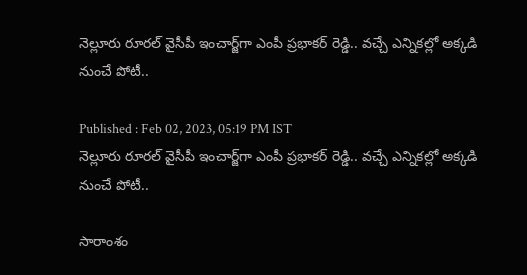నెల్లూరు రూరల్ వైసీపీ ఇంచార్జ్‌గా ఎంపీ ప్రభాకర్ రెడ్డి.. వచ్చే ఎన్నికల్లో అక్కడి నుంచే పోటీ..

Published : Feb 02, 2023, 05:19 PM IST
నెల్లూరు రూరల్ వైసీపీ ఇంచార్జ్‌గా ఎంపీ ప్రభాకర్ రెడ్డి.. వచ్చే ఎన్నికల్లో అక్కడి నుంచే పోటీ..

సారాంశం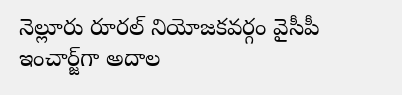నెల్లూరు రూరల్ నియోజకవర్గం వైసీపీ ఇంచార్జ్‌గా అదాల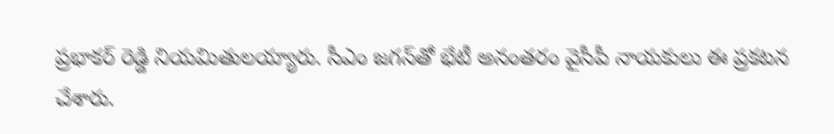ప్రభాకర్‌ రెడ్డి నియమితులయ్యారు. సీఎం జగన్‌తో భేటీ అనంతరం వైసీపీ నాయకులు ఈ ప్రకటన చేశారు.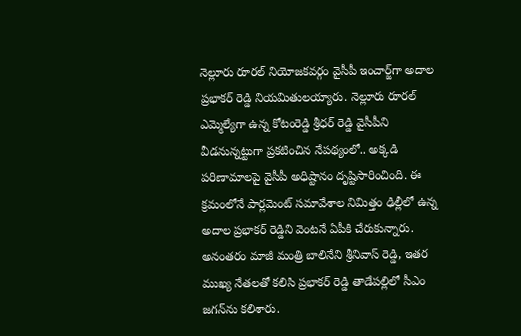నెల్లూరు రూరల్ నియోజకవర్గం వైసీపీ ఇంచార్జ్‌గా అదాల ప్రభాకర్‌ రెడ్డి నియమితులయ్యారు. నెల్లూరు రూరల్ ఎమ్మెల్యేగా ఉన్న కోటంరెడ్డి శ్రీధర్ రెడ్డి వైసీపీని వీడనున్నట్టుగా ప్రకటించిన నేపథ్యంలో.. అక్కడి పరిణామాలపై వైసీపీ అధిష్టానం దృష్టిసారించింది. ఈ క్రమంలోనే పార్లమెంట్ సమావేశాల నిమిత్తం ఢిల్లీలో ఉన్న అదాల ప్రభాకర్‌ రెడ్డిని వెంటనే ఏపీకి చేరుకున్నారు. అనంతరం మాజీ మంత్రి బాలినేని శ్రీనివాస్ రెడ్డి, ఇతర ముఖ్య నేతలతో కలిసి ప్రభాకర్ రెడ్డి తాడేపల్లిలో సీఎం జగన్‌‌ను కలిశారు.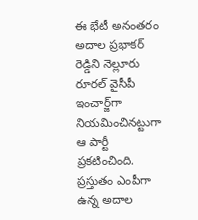ఈ భేటీ అనంతరం అదాల ప్రభాకర్ రెడ్డిని నెల్లూరు రూరల్ వైసీపీ ఇంచార్జ్‌గా నియమించినట్టుగా ఆ పార్టీ ప్రకటించింది. ప్రస్తుతం ఎంపీగా ఉన్న అదాల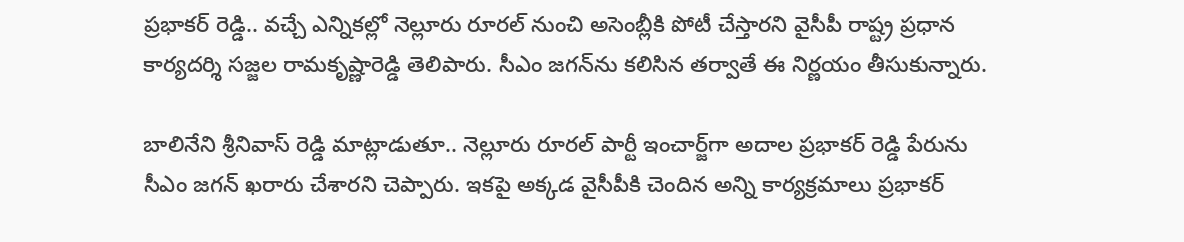ప్రభాకర్ రెడ్డి.. వచ్చే ఎన్నికల్లో నెల్లూరు రూరల్‌ నుంచి అసెంబ్లీకి పోటీ చేస్తారని వైసీపీ రాష్ట్ర ప్రధాన కార్యదర్శి సజ్జల రామకృష్ణారెడ్డి తెలిపారు. సీఎం జగన్‌ను కలిసిన తర్వాతే ఈ నిర్ణయం తీసుకున్నారు.

బాలినేని శ్రీనివాస్ రెడ్డి మాట్లాడుతూ.. నెల్లూరు రూరల్ పార్టీ ఇంచార్జ్‌గా అదాల ప్రభాకర్ రెడ్డి పేరును సీఎం జగన్ ఖరారు చేశారని చెప్పారు. ఇకపై అక్కడ వైసీపీకి చెందిన అన్ని కార్యక్రమాలు ప్రభాకర్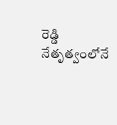రెడ్డి నేతృత్వంలోనే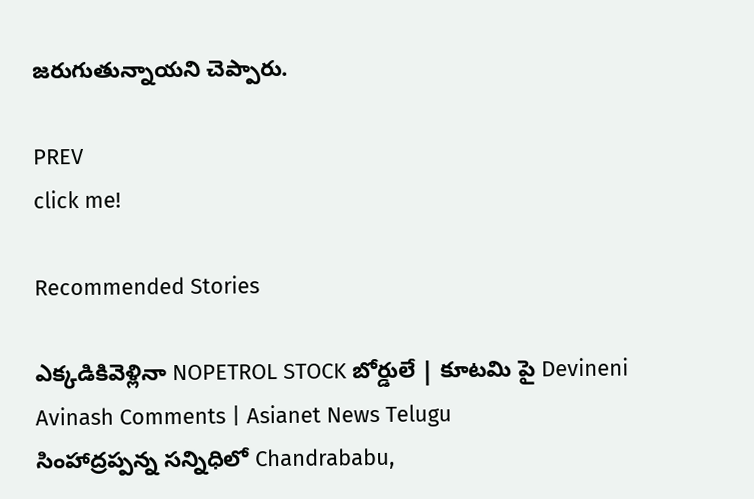జరుగుతున్నాయని చెప్పారు.

PREV
click me!

Recommended Stories

ఎక్కడికివెళ్లినా NOPETROL STOCK బోర్డులే | కూటమి పై Devineni Avinash Comments | Asianet News Telugu
సింహాద్రప్పన్న సన్నిధిలో Chandrababu,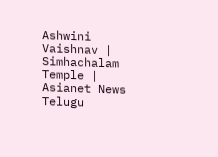Ashwini Vaishnav | Simhachalam Temple | Asianet News Telugu